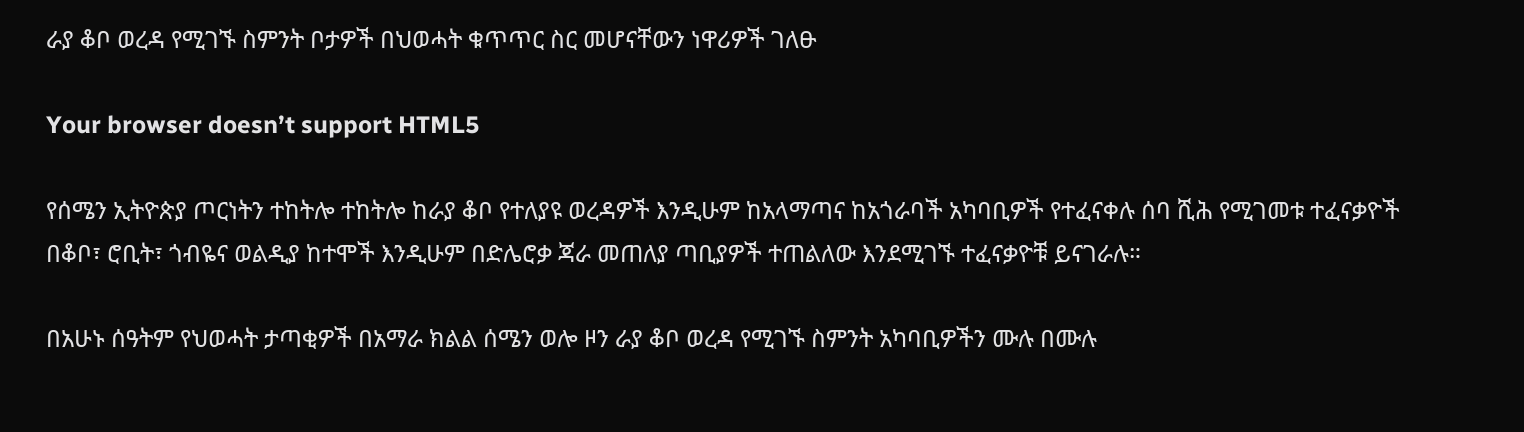ራያ ቆቦ ወረዳ የሚገኙ ስምንት ቦታዎች በህወሓት ቁጥጥር ስር መሆናቸውን ነዋሪዎች ገለፁ

Your browser doesn’t support HTML5

የሰሜን ኢትዮጵያ ጦርነትን ተከትሎ ተከትሎ ከራያ ቆቦ የተለያዩ ወረዳዎች እንዲሁም ከአላማጣና ከአጎራባች አካባቢዎች የተፈናቀሉ ሰባ ሺሕ የሚገመቱ ተፈናቃዮች በቆቦ፣ ሮቢት፣ ጎብዬና ወልዲያ ከተሞች እንዲሁም በድሌሮቃ ጃራ መጠለያ ጣቢያዎች ተጠልለው እንደሚገኙ ተፈናቃዮቹ ይናገራሉ።

በአሁኑ ሰዓትም የህወሓት ታጣቂዎች በአማራ ክልል ሰሜን ወሎ ዞን ራያ ቆቦ ወረዳ የሚገኙ ስምንት አካባቢዎችን ሙሉ በሙሉ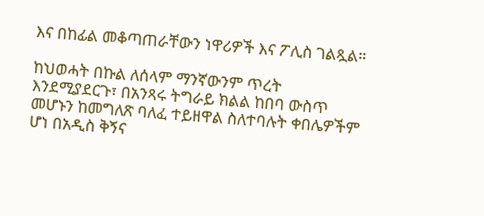እና በከፊል መቆጣጠራቸውን ነዋሪዎች እና ፖሊስ ገልጿል።

ከህወሓት በኩል ለሰላም ማንኛውንም ጥረት እንደሚያደርጉ፣ በአንጻሩ ትግራይ ክልል ከበባ ውስጥ መሆኑን ከመግለጽ ባለፈ ተይዘዋል ስለተባሉት ቀበሌዎችም ሆነ በአዲስ ቅኝና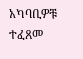አካባቢዎቹ ተፈጸመ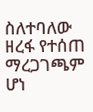ስለተባለው ዘረፋ የተሰጠ ማረጋገጫም ሆነ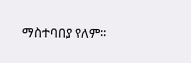ማስተባበያ የለም፡፡